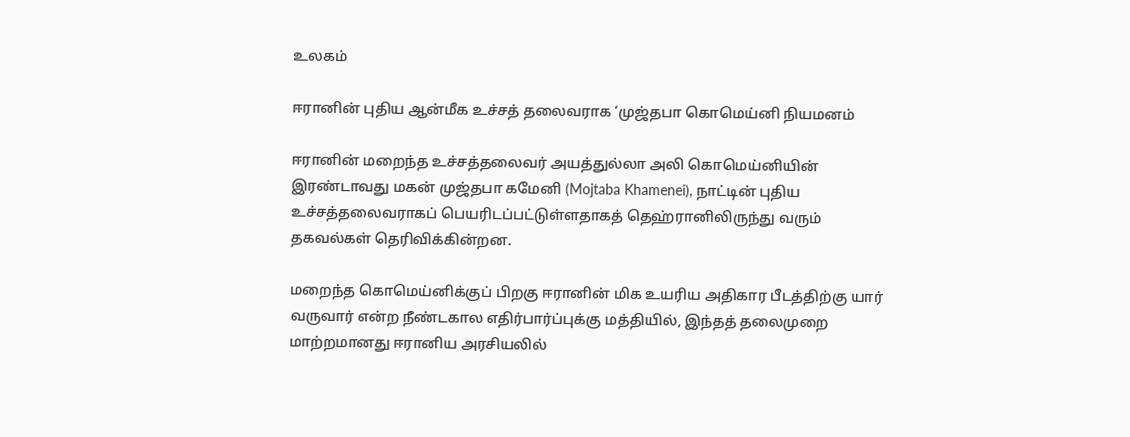உலகம்

ஈரானின் புதிய ஆன்மீக உச்சத் தலைவராக ‘முஜ்தபா கொமெய்னி நியமனம்

ஈரானின் மறைந்த உச்சத்தலைவர் அயத்துல்லா அலி கொமெய்னியின் இரண்டாவது மகன் முஜ்தபா கமேனி (Mojtaba Khamenei), நாட்டின் புதிய உச்சத்தலைவராகப் பெயரிடப்பட்டுள்ளதாகத் தெஹ்ரானிலிருந்து வரும் தகவல்கள் தெரிவிக்கின்றன.

மறைந்த கொமெய்னிக்குப் பிறகு ஈரானின் மிக உயரிய அதிகார பீடத்திற்கு யார் வருவார் என்ற நீண்டகால எதிர்பார்ப்புக்கு மத்தியில், இந்தத் தலைமுறை மாற்றமானது ஈரானிய அரசியலில்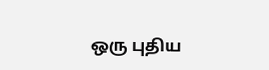ஒரு புதிய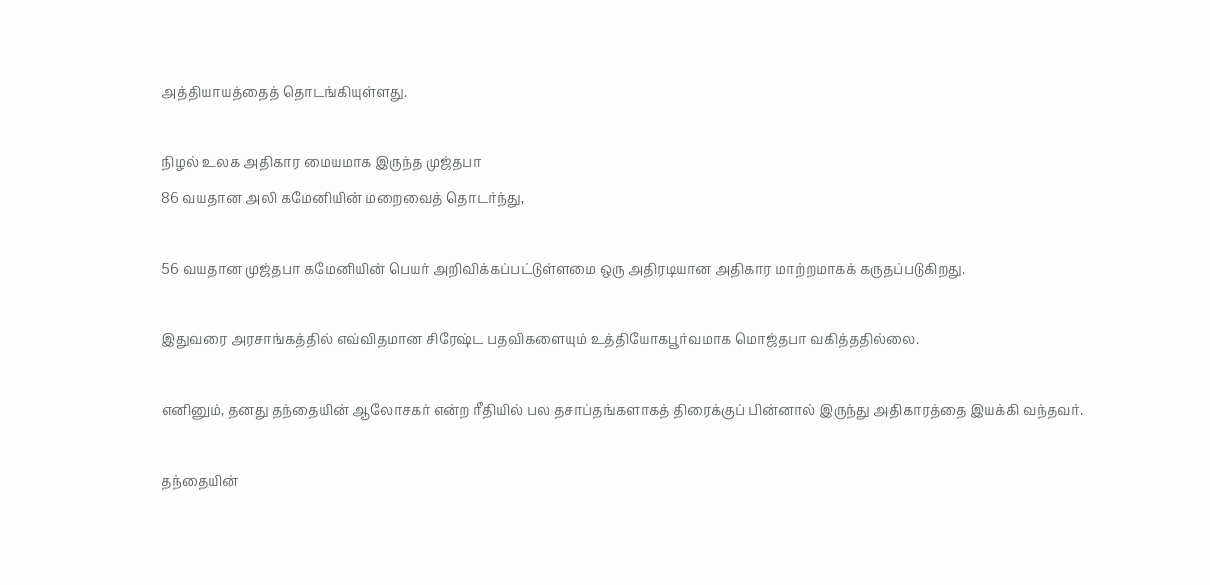அத்தியாயத்தைத் தொடங்கியுள்ளது.

நிழல் உலக அதிகார மையமாக இருந்த முஜ்தபா
86 வயதான அலி கமேனியின் மறைவைத் தொடர்ந்து,

56 வயதான முஜ்தபா கமேனியின் பெயர் அறிவிக்கப்பட்டுள்ளமை ஒரு அதிரடியான அதிகார மாற்றமாகக் கருதப்படுகிறது.

இதுவரை அரசாங்கத்தில் எவ்விதமான சிரேஷ்ட பதவிகளையும் உத்தியோகபூர்வமாக மொஜ்தபா வகித்ததில்லை.

எனினும், தனது தந்தையின் ஆலோசகர் என்ற ரீதியில் பல தசாப்தங்களாகத் திரைக்குப் பின்னால் இருந்து அதிகாரத்தை இயக்கி வந்தவர்.

தந்தையின்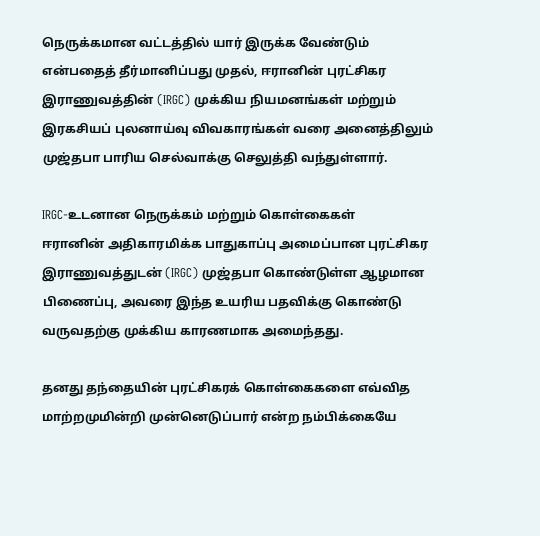நெருக்கமான வட்டத்தில் யார் இருக்க வேண்டும் என்பதைத் தீர்மானிப்பது முதல், ஈரானின் புரட்சிகர இராணுவத்தின் (IRGC) முக்கிய நியமனங்கள் மற்றும் இரகசியப் புலனாய்வு விவகாரங்கள் வரை அனைத்திலும் முஜ்தபா பாரிய செல்வாக்கு செலுத்தி வந்துள்ளார்.

IRGC-உடனான நெருக்கம் மற்றும் கொள்கைகள்
ஈரானின் அதிகாரமிக்க பாதுகாப்பு அமைப்பான புரட்சிகர இராணுவத்துடன் (IRGC) முஜ்தபா கொண்டுள்ள ஆழமான பிணைப்பு, அவரை இந்த உயரிய பதவிக்கு கொண்டு வருவதற்கு முக்கிய காரணமாக அமைந்தது.

தனது தந்தையின் புரட்சிகரக் கொள்கைகளை எவ்வித மாற்றமுமின்றி முன்னெடுப்பார் என்ற நம்பிக்கையே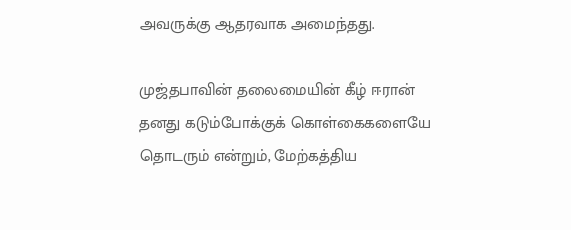அவருக்கு ஆதரவாக அமைந்தது.

முஜ்தபாவின் தலைமையின் கீழ் ஈரான் தனது கடும்போக்குக் கொள்கைகளையே தொடரும் என்றும், மேற்கத்திய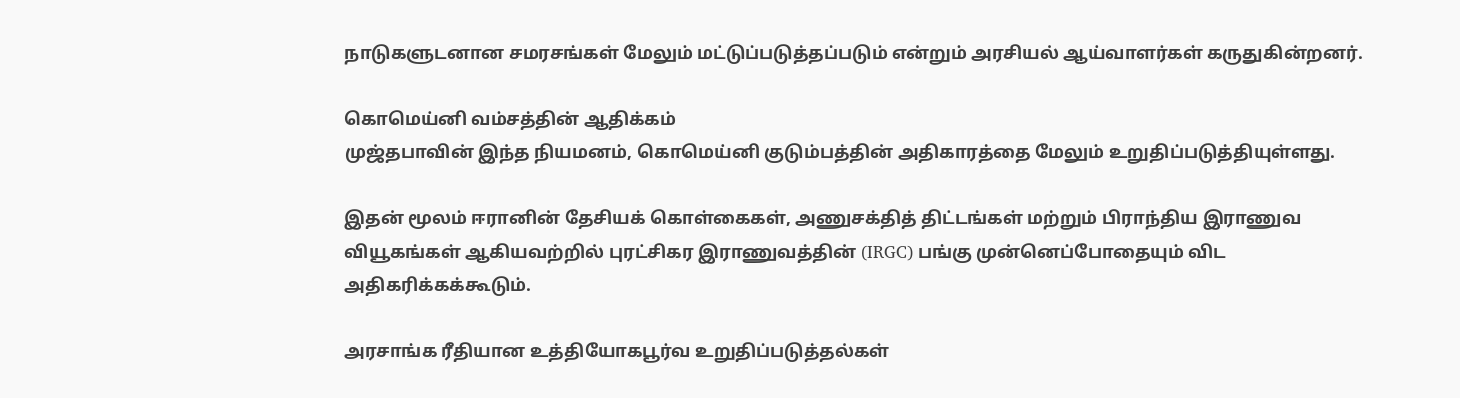நாடுகளுடனான சமரசங்கள் மேலும் மட்டுப்படுத்தப்படும் என்றும் அரசியல் ஆய்வாளர்கள் கருதுகின்றனர்.

கொமெய்னி வம்சத்தின் ஆதிக்கம்
முஜ்தபாவின் இந்த நியமனம், கொமெய்னி குடும்பத்தின் அதிகாரத்தை மேலும் உறுதிப்படுத்தியுள்ளது.

இதன் மூலம் ஈரானின் தேசியக் கொள்கைகள், அணுசக்தித் திட்டங்கள் மற்றும் பிராந்திய இராணுவ வியூகங்கள் ஆகியவற்றில் புரட்சிகர இராணுவத்தின் (IRGC) பங்கு முன்னெப்போதையும் விட அதிகரிக்கக்கூடும்.

அரசாங்க ரீதியான உத்தியோகபூர்வ உறுதிப்படுத்தல்கள்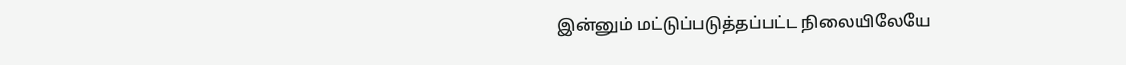இன்னும் மட்டுப்படுத்தப்பட்ட நிலையிலேயே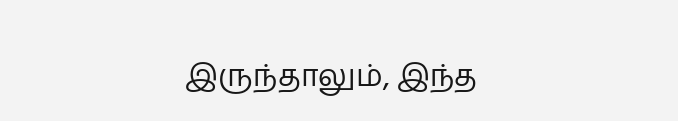இருந்தாலும், இந்த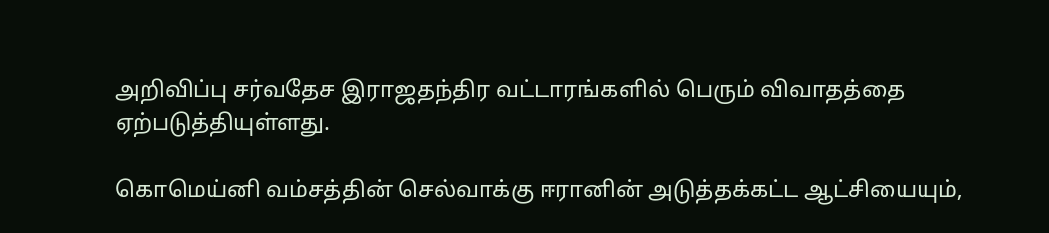அறிவிப்பு சர்வதேச இராஜதந்திர வட்டாரங்களில் பெரும் விவாதத்தை ஏற்படுத்தியுள்ளது.

கொமெய்னி வம்சத்தின் செல்வாக்கு ஈரானின் அடுத்தக்கட்ட ஆட்சியையும்,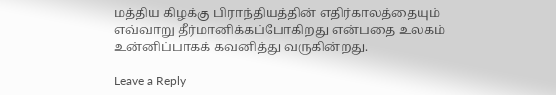மத்திய கிழக்கு பிராந்தியத்தின் எதிர்காலத்தையும் எவ்வாறு தீர்மானிக்கப்போகிறது என்பதை உலகம் உன்னிப்பாகக் கவனித்து வருகின்றது.

Leave a Reply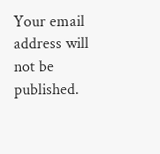Your email address will not be published.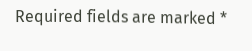Required fields are marked *